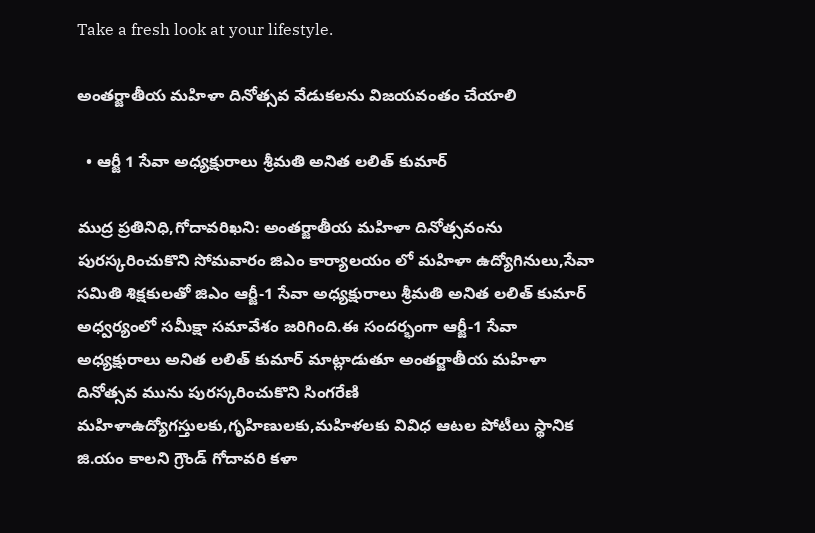Take a fresh look at your lifestyle.

అంతర్జాతీయ మహిళా దినోత్సవ వేడుకలను విజయవంతం చేయాలి

  • ఆర్జీ 1 సేవా అధ్యక్షురాలు శ్రీమతి అనిత లలిత్ కుమార్

ముద్ర ప్రతినిధి,గోదావరిఖని: అంతర్జాతీయ మహిళా దినోత్సవంను పురస్కరించుకొని సోమవారం జిఎం కార్యాలయం లో మహిళా ఉద్యోగినులు,సేవా సమితి శిక్షకులతో జిఎం ఆర్జీ-1 సేవా అధ్యక్షురాలు శ్రీమతి అనిత లలిత్ కుమార్ అధ్వర్యంలో సమీక్షా సమావేశం జరిగింది.ఈ సందర్భంగా ఆర్జీ-1 సేవా అధ్యక్షురాలు అనిత లలిత్ కుమార్ మాట్లాడుతూ అంతర్జాతీయ మహిళా దినోత్సవ మును పురస్కరించుకొని సింగరేణి మహిళాఉద్యోగస్తులకు,గృహిణులకు,మహిళలకు వివిధ ఆటల పోటీలు స్థానిక జి.యం కాలని గ్రౌండ్ గోదావరి కళా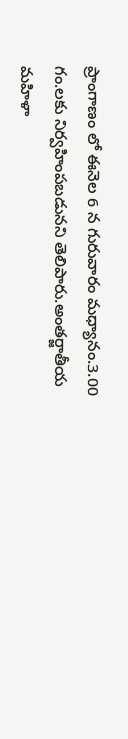ప్రాంగాణం లో ఈనెల 6 న గురువారం మధ్యానం.3.00 గం.లకు నిర్వహింపబడునని తెలిపారు.అంతర్జాతీయ మహిళా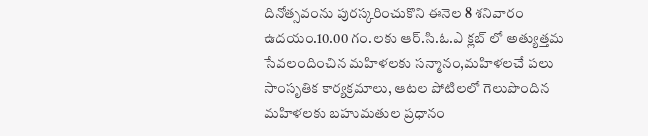దినోత్సవంను పురస్కరించుకొని ఈనెల 8 శనివారం ఉదయం.10.00 గం.లకు ఆర్.సి.ఓ.ఎ క్లబ్ లో అత్యుత్తమ సేవలందించిన మహిళలకు సన్మానం,మహిళలచే పలు సాంసృతిక కార్యక్రమాలు, ఆటల పోటిలలో గెలుపొందిన మహిళలకు బహుమతుల ప్రధానం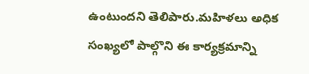ఉంటుందని తెలిపారు.మహిళలు అధిక సంఖ్యలో పాల్గొని ఈ కార్యక్రమాన్ని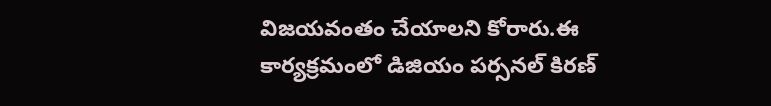విజయవంతం చేయాలని కోరారు.ఈ కార్యక్రమంలో డిజియం పర్సనల్ కిరణ్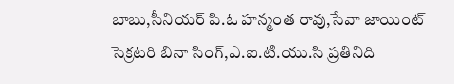బాబు,సీనియర్ పి.ఓ హన్మంత రావు,సేవా జాయింట్ సెక్రటరి బినా సింగ్,ఎ.ఐ.టి.యు.సి ప్రతినిది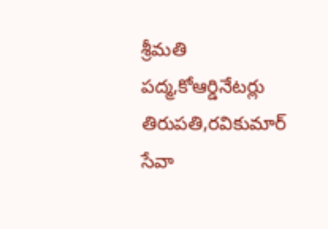శ్రీమతి పద్మ,కోఆర్డినేటర్లు తిరుపతి,రవికుమార్ సేవా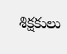శిక్షకులు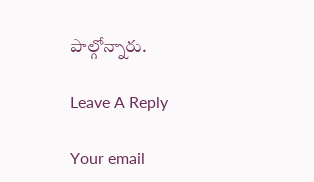పాల్గోన్నారు.

Leave A Reply

Your email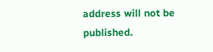address will not be published.